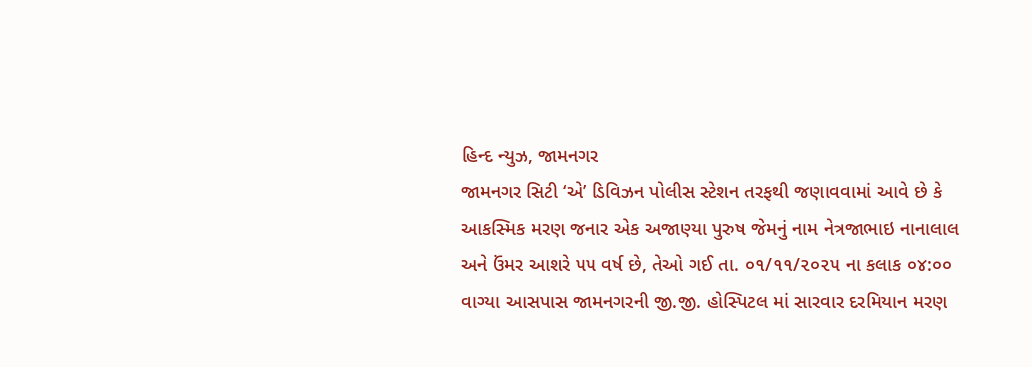હિન્દ ન્યુઝ, જામનગર
જામનગર સિટી ‘એ’ ડિવિઝન પોલીસ સ્ટેશન તરફથી જણાવવામાં આવે છે કે આકસ્મિક મરણ જનાર એક અજાણ્યા પુરુષ જેમનું નામ નેત્રજાભાઇ નાનાલાલ અને ઉંમર આશરે ૫૫ વર્ષ છે, તેઓ ગઈ તા. ૦૧/૧૧/૨૦૨૫ ના કલાક ૦૪:૦૦ વાગ્યા આસપાસ જામનગરની જી.જી. હોસ્પિટલ માં સારવાર દરમિયાન મરણ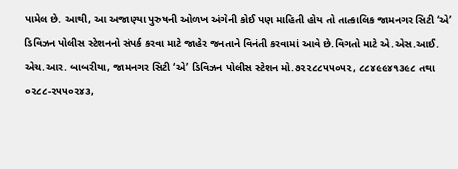પામેલ છે. આથી, આ અજાણ્યા પુરુષની ઓળખ અંગેની કોઈ પણ માહિતી હોય તો તાત્કાલિક જામનગર સિટી ‘એ’ ડિવિઝન પોલીસ સ્ટેશનનો સંપર્ક કરવા માટે જાહેર જનતાને વિનંતી કરવામાં આવે છે.વિગતો માટે એ.એસ.આઈ. એચ.આર. બાબરીયા, જામનગર સિટી ‘એ’ ડિવિઝન પોલીસ સ્ટેશન મો.૭૨૨૮૮૫૫૦૫૨, ૮૮૪૯૯૪૧૩૯૮ તથા ૦૨૮૮-૨૫૫૦૨૪૩,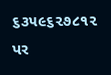૬૩૫૯૬૨૭૮૧૨ પર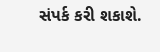સંપર્ક કરી શકાશે.